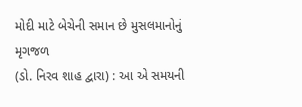મોદી માટે બેચેની સમાન છે મુસલમાનોનું મૃગજળ
(ડો. નિરવ શાહ દ્વારા) : આ એ સમયની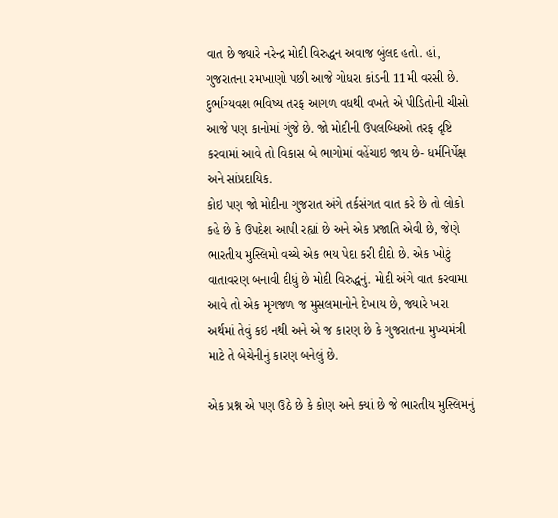વાત છે જ્યારે નરેન્દ્ર મોદી વિરુદ્ધન અવાજ બુંલદ હતો. હાં, ગુજરાતના રમખાણો પછી આજે ગોધરા કાંડની 11મી વરસી છે. દુર્ભાગ્યવશ ભવિષ્ય તરફ આગળ વધથી વખતે એ પીડિતોની ચીસો આજે પણ કાનોમાં ગુંજે છે. જો મોદીની ઉપલબ્ધિઓ તરફ દૃષ્ટિ કરવામાં આવે તો વિકાસ બે ભાગોમાં વહેંચાઇ જાય છે- ધર્મનિર્પેક્ષ અને સાંપ્રદાયિક.
કોઇ પણ જો મોદીના ગુજરાત અંગે તર્કસંગત વાત કરે છે તો લોકો કહે છે કે ઉપદેશ આપી રહ્યાં છે અને એક પ્રજાતિ એવી છે, જેણે ભારતીય મુસ્લિમો વચ્ચે એક ભય પેદા કરી દીદો છે. એક ખોટું વાતાવરણ બનાવી દીધું છે મોદી વિરુદ્ધનું. મોદી અંગે વાત કરવામા આવે તો એક મૃગજળ જ મુસલમાનોને દેખાય છે, જ્યારે ખરા અર્થમાં તેવું કઇ નથી અને એ જ કારણ છે કે ગુજરાતના મુખ્યમંત્રી માટે તે બેચેનીનું કારણ બનેલું છે.

એક પ્રશ્ન એ પણ ઉઠે છે કે કોણ અને ક્યાં છે જે ભારતીય મુસ્લિમનું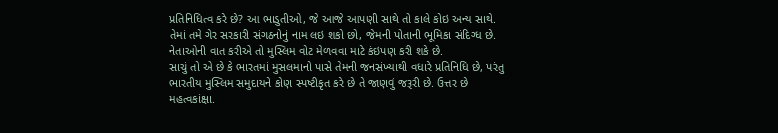પ્રતિનિધિત્વ કરે છે? આ ભાડુતીઓ, જે આજે આપણી સાથે તો કાલે કોઇ અન્ય સાથે. તેમાં તમે ગેર સરકારી સંગઠનોનું નામ લઇ શકો છો, જેમની પોતાની ભૂમિકા સંદિગ્ધ છે. નેતાઓની વાત કરીએ તો મુસ્લિમ વોટ મેળવવા માટે કંઇપણ કરી શકે છે.
સાચું તો એ છે કે ભારતમાં મુસલમાનો પાસે તેમની જનસંખ્યાથી વધારે પ્રતિનિધિ છે, પરંતુ ભારતીય મુસ્લિમ સમુદાયને કોણ સ્પષ્ટીકૃત કરે છે તે જાણવું જરૂરી છે. ઉત્તર છે મહત્વકાંક્ષા.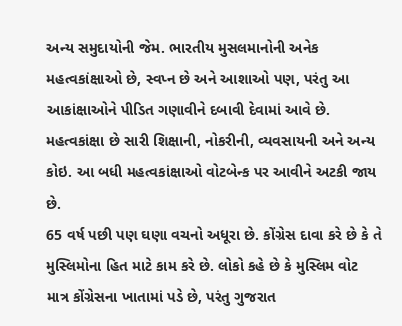અન્ય સમુદાયોની જેમ. ભારતીય મુસલમાનોની અનેક મહત્વકાંક્ષાઓ છે, સ્વપ્ન છે અને આશાઓ પણ, પરંતુ આ આકાંક્ષાઓને પીડિત ગણાવીને દબાવી દેવામાં આવે છે. મહત્વકાંક્ષા છે સારી શિક્ષાની, નોકરીની, વ્યવસાયની અને અન્ય કોઇ. આ બધી મહત્વકાંક્ષાઓ વોટબેન્ક પર આવીને અટકી જાય છે.
65 વર્ષ પછી પણ ઘણા વચનો અધૂરા છે. કોંગ્રેસ દાવા કરે છે કે તે મુસ્લિમોના હિત માટે કામ કરે છે. લોકો કહે છે કે મુસ્લિમ વોટ માત્ર કોંગ્રેસના ખાતામાં પડે છે, પરંતુ ગુજરાત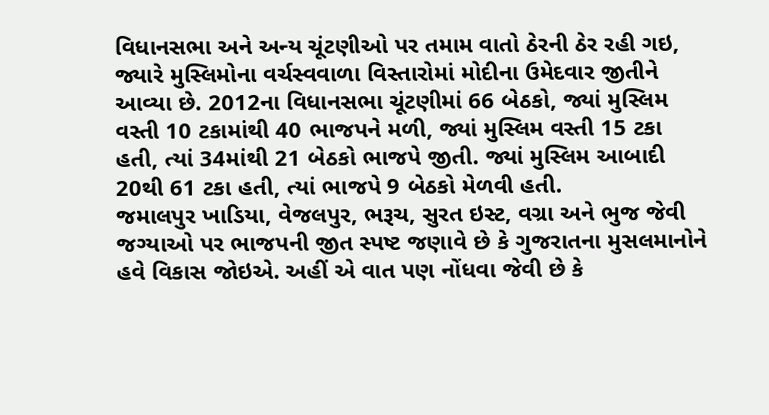વિધાનસભા અને અન્ય ચૂંટણીઓ પર તમામ વાતો ઠેરની ઠેર રહી ગઇ, જ્યારે મુસ્લિમોના વર્ચસ્વવાળા વિસ્તારોમાં મોદીના ઉમેદવાર જીતીને આવ્યા છે. 2012ના વિધાનસભા ચૂંટણીમાં 66 બેઠકો, જ્યાં મુસ્લિમ વસ્તી 10 ટકામાંથી 40 ભાજપને મળી, જ્યાં મુસ્લિમ વસ્તી 15 ટકા હતી, ત્યાં 34માંથી 21 બેઠકો ભાજપે જીતી. જ્યાં મુસ્લિમ આબાદી 20થી 61 ટકા હતી, ત્યાં ભાજપે 9 બેઠકો મેળવી હતી.
જમાલપુર ખાડિયા, વેજલપુર, ભરૂચ, સુરત ઇસ્ટ, વગ્રા અને ભુજ જેવી જગ્યાઓ પર ભાજપની જીત સ્પષ્ટ જણાવે છે કે ગુજરાતના મુસલમાનોને હવે વિકાસ જોઇએ. અહીં એ વાત પણ નોંધવા જેવી છે કે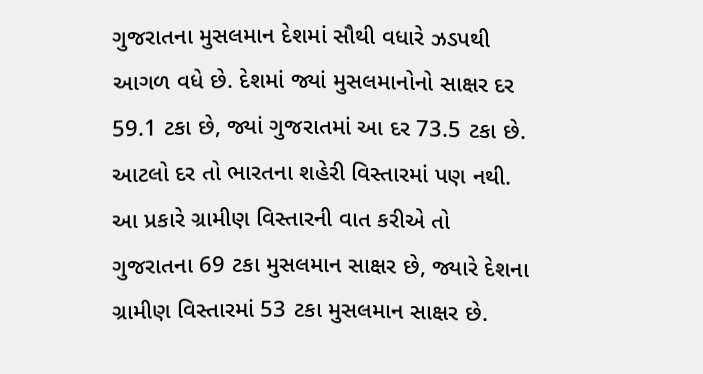ગુજરાતના મુસલમાન દેશમાં સૌથી વધારે ઝડપથી આગળ વધે છે. દેશમાં જ્યાં મુસલમાનોનો સાક્ષર દર 59.1 ટકા છે, જ્યાં ગુજરાતમાં આ દર 73.5 ટકા છે. આટલો દર તો ભારતના શહેરી વિસ્તારમાં પણ નથી. આ પ્રકારે ગ્રામીણ વિસ્તારની વાત કરીએ તો ગુજરાતના 69 ટકા મુસલમાન સાક્ષર છે, જ્યારે દેશના ગ્રામીણ વિસ્તારમાં 53 ટકા મુસલમાન સાક્ષર છે.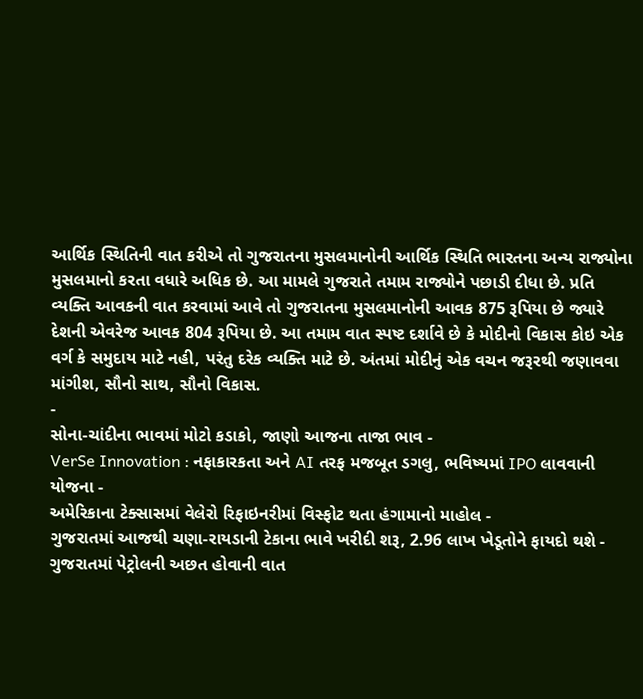આર્થિક સ્થિતિની વાત કરીએ તો ગુજરાતના મુસલમાનોની આર્થિક સ્થિતિ ભારતના અન્ય રાજ્યોના મુસલમાનો કરતા વધારે અધિક છે. આ મામલે ગુજરાતે તમામ રાજ્યોને પછાડી દીધા છે. પ્રતિ વ્યક્તિ આવકની વાત કરવામાં આવે તો ગુજરાતના મુસલમાનોની આવક 875 રૂપિયા છે જ્યારે દેશની એવરેજ આવક 804 રૂપિયા છે. આ તમામ વાત સ્પષ્ટ દર્શાવે છે કે મોદીનો વિકાસ કોઇ એક વર્ગ કે સમુદાય માટે નહી, પરંતુ દરેક વ્યક્તિ માટે છે. અંતમાં મોદીનું એક વચન જરૂરથી જણાવવા માંગીશ, સૌનો સાથ, સૌનો વિકાસ.
-
સોના-ચાંદીના ભાવમાં મોટો કડાકો, જાણો આજના તાજા ભાવ -
VerSe Innovation : નફાકારકતા અને AI તરફ મજબૂત ડગલુ, ભવિષ્યમાં IPO લાવવાની યોજના -
અમેરિકાના ટેક્સાસમાં વેલેરો રિફાઇનરીમાં વિસ્ફોટ થતા હંગામાનો માહોલ -
ગુજરાતમાં આજથી ચણા-રાયડાની ટેકાના ભાવે ખરીદી શરૂ, 2.96 લાખ ખેડૂતોને ફાયદો થશે -
ગુજરાતમાં પેટ્રોલની અછત હોવાની વાત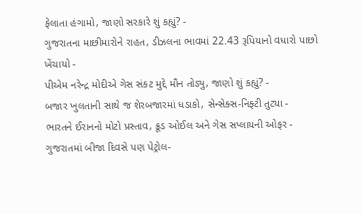ફેલાતા હંગામો, જાણો સરકારે શું કહ્યું? -
ગુજરાતના માછીમારોને રાહત, ડીઝલના ભાવમાં 22.43 રૂપિયાનો વધારો પાછો ખેંચાયો -
પીએમ નરેન્દ્ર મોદીએ ગેસ સંકટ મુદ્દે મૌન તોડ્યુ, જાણો શું કહ્યું? -
બજાર ખુલતાની સાથે જ શેરબજારમાં ધડાકો, સેન્સેક્સ-નિફ્ટી તુટ્યા -
ભારતને ઈરાનનો મોટો પ્રસ્તાવ, ક્રૂડ ઓઈલ અને ગેસ સપ્લાયની ઓફર -
ગુજરાતમાં બીજા દિવસે પણ પેટ્રોલ-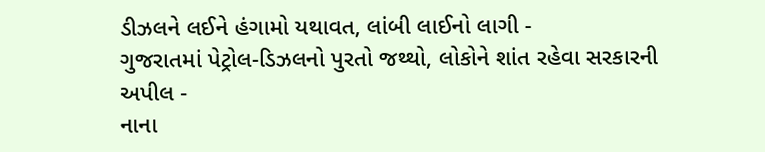ડીઝલને લઈને હંગામો યથાવત, લાંબી લાઈનો લાગી -
ગુજરાતમાં પેટ્રોલ-ડિઝલનો પુરતો જથ્થો, લોકોને શાંત રહેવા સરકારની અપીલ -
નાના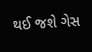થઈ જશે ગેસ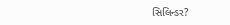સિલિન્ડર?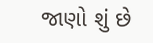જાણો શું છે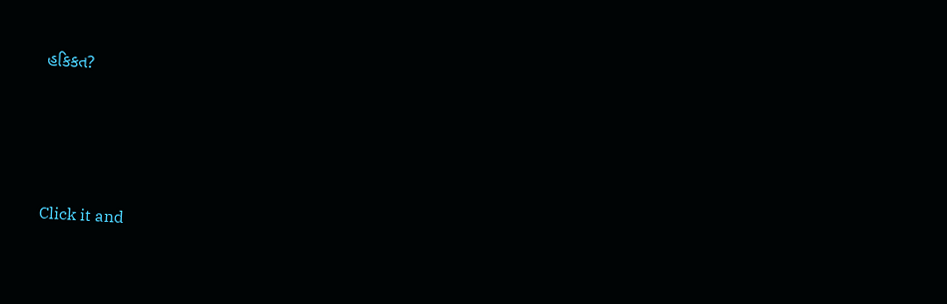હકિકત?







Click it and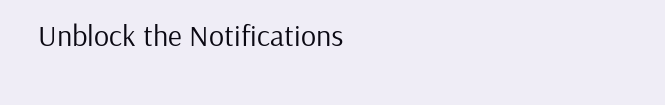Unblock the Notifications